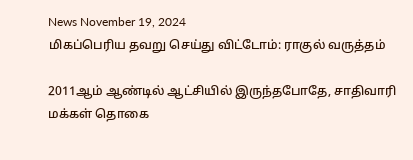News November 19, 2024
மிகப்பெரிய தவறு செய்து விட்டோம்: ராகுல் வருத்தம்

2011ஆம் ஆண்டில் ஆட்சியில் இருந்தபோதே, சாதிவாரி மக்கள் தொகை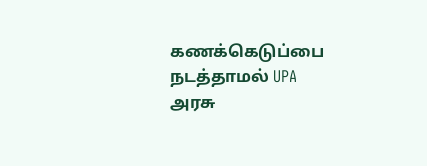கணக்கெடுப்பை நடத்தாமல் UPA அரசு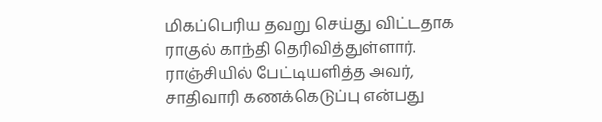மிகப்பெரிய தவறு செய்து விட்டதாக ராகுல் காந்தி தெரிவித்துள்ளார். ராஞ்சியில் பேட்டியளித்த அவர், சாதிவாரி கணக்கெடுப்பு என்பது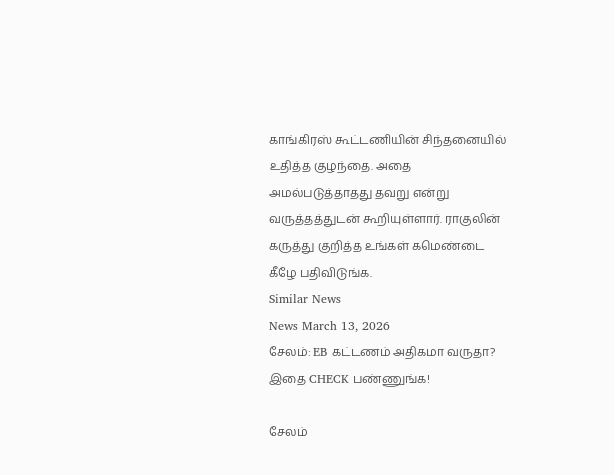காங்கிரஸ் கூட்டணியின் சிந்தனையில் உதித்த குழந்தை. அதை அமல்படுத்தாதது தவறு என்று வருத்தத்துடன் கூறியுள்ளார். ராகுலின் கருத்து குறித்த உங்கள் கமெண்டை கீழே பதிவிடுங்க.
Similar News
News March 13, 2026
சேலம்: EB கட்டணம் அதிகமா வருதா? இதை CHECK பண்ணுங்க!

சேலம்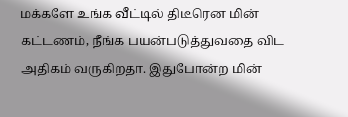மக்களே உங்க வீட்டில் திடீரென மின் கட்டணம், நீங்க பயன்படுத்துவதை விட அதிகம் வருகிறதா. இதுபோன்ற மின்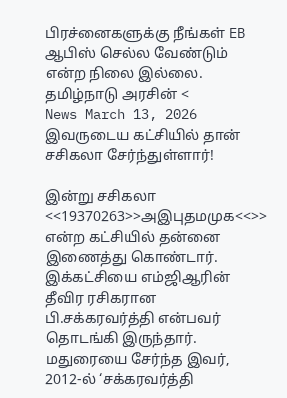பிரச்னைகளுக்கு நீங்கள் EB ஆபிஸ் செல்ல வேண்டும் என்ற நிலை இல்லை. தமிழ்நாடு அரசின் <
News March 13, 2026
இவருடைய கட்சியில் தான் சசிகலா சேர்ந்துள்ளார்!

இன்று சசிகலா <<19370263>>அஇபுதமமுக<<>> என்ற கட்சியில் தன்னை இணைத்து கொண்டார். இக்கட்சியை எம்ஜிஆரின் தீவிர ரசிகரான பி.சக்கரவர்த்தி என்பவர் தொடங்கி இருந்தார். மதுரையை சேர்ந்த இவர், 2012-ல் ‘சக்கரவர்த்தி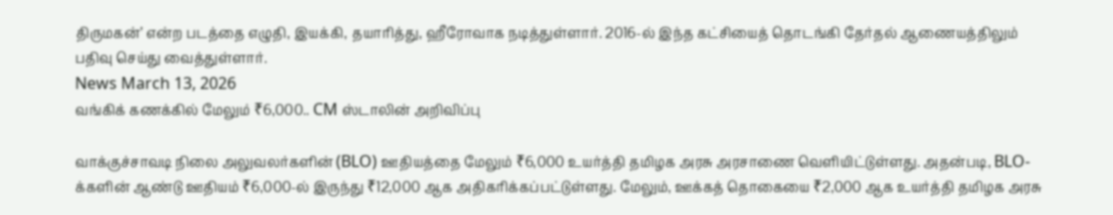திருமகன்’ என்ற படத்தை எழுதி, இயக்கி, தயாரித்து, ஹீரோவாக நடித்துள்ளார். 2016-ல் இந்த கட்சியைத் தொடங்கி தேர்தல் ஆணையத்திலும் பதிவு செய்து வைத்துள்ளார்.
News March 13, 2026
வங்கிக் கணக்கில் மேலும் ₹6,000.. CM ஸ்டாலின் அறிவிப்பு

வாக்குச்சாவடி நிலை அலுவலர்களின் (BLO) ஊதியத்தை மேலும் ₹6,000 உயர்த்தி தமிழக அரசு அரசாணை வெளியிட்டுள்ளது. அதன்படி, BLO-க்களின் ஆண்டு ஊதியம் ₹6,000-ல் இருந்து ₹12,000 ஆக அதிகரிக்கப்பட்டுள்ளது. மேலும், ஊக்கத் தொகையை ₹2,000 ஆக உயர்த்தி தமிழக அரசு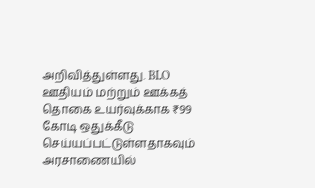அறிவித்துள்ளது. BLO ஊதியம் மற்றும் ஊக்கத் தொகை உயர்வுக்காக ₹99 கோடி ஒதுக்கீடு செய்யப்பட்டுள்ளதாகவும் அரசாணையில்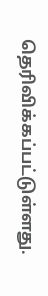தெரிவிக்கப்பட்டுள்ளது.